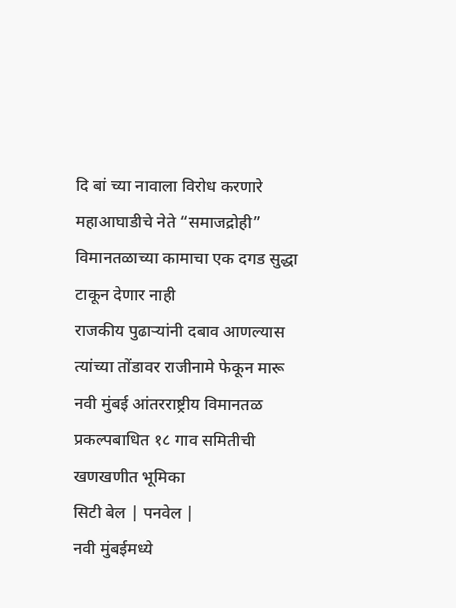दि बां च्या नावाला विरोध करणारे महाआघाडीचे नेते “समाजद्रोही”
विमानतळाच्या कामाचा एक दगड सुद्धा टाकून देणार नाही
राजकीय पुढाऱ्यांनी दबाव आणल्यास त्यांच्या तोंडावर राजीनामे फेकून मारू
नवी मुंबई आंतरराष्ट्रीय विमानतळ प्रकल्पबाधित १८ गाव समितीची खणखणीत भूमिका
सिटी बेल | पनवेल |
नवी मुंबईमध्ये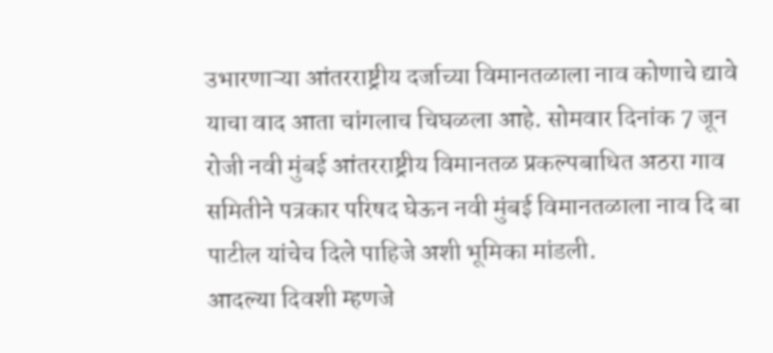उभारणाऱ्या आंतरराष्ट्रीय दर्जाच्या विमानतळाला नाव कोणाचे द्यावे याचा वाद आता चांगलाच चिघळला आहे. सोमवार दिनांक 7 जून रोजी नवी मुंबई आंतरराष्ट्रीय विमानतळ प्रकल्पबाधित अठरा गाव समितीने पत्रकार परिषद घेऊन नवी मुंबई विमानतळाला नाव दि बा पाटील यांचेच दिले पाहिजे अशी भूमिका मांडली.
आदल्या दिवशी म्हणजे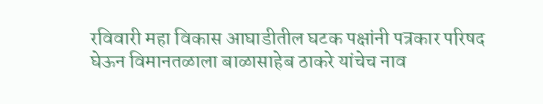रविवारी महा विकास आघाडीतील घटक पक्षांनी पत्रकार परिषद घेऊन विमानतळाला बाळासाहेब ठाकरे यांचेच नाव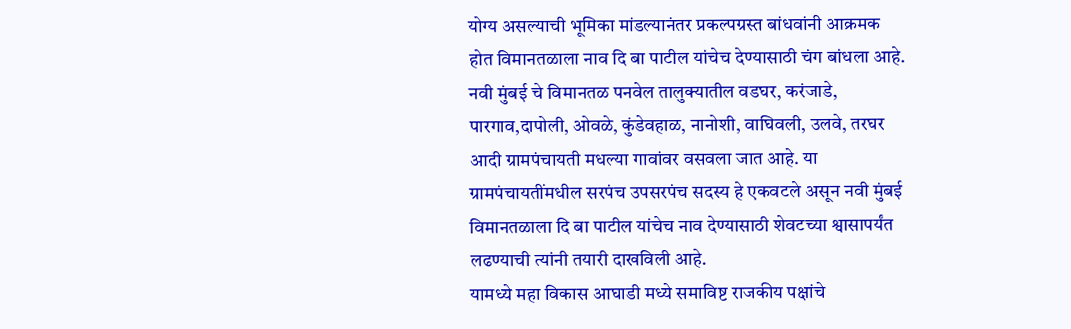योग्य असल्याची भूमिका मांडल्यानंतर प्रकल्पग्रस्त बांधवांनी आक्रमक होत विमानतळाला नाव दि बा पाटील यांचेच देण्यासाठी चंग बांधला आहे.
नवी मुंबई चे विमानतळ पनवेल तालुक्यातील वडघर, करंजाडे, पारगाव,दापोली, ओवळे, कुंडेवहाळ, नानोशी, वाघिवली, उलवे, तरघर आदी ग्रामपंचायती मधल्या गावांवर वसवला जात आहे. या ग्रामपंचायतींमधील सरपंच उपसरपंच सदस्य हे एकवटले असून नवी मुंबई विमानतळाला दि बा पाटील यांचेच नाव देण्यासाठी शेवटच्या श्वासापर्यंत लढण्याची त्यांनी तयारी दाखविली आहे.
यामध्ये महा विकास आघाडी मध्ये समाविष्ट राजकीय पक्षांचे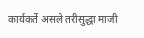कार्यकर्ते असले तरीसुद्धा माजी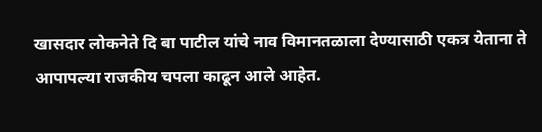खासदार लोकनेते दि बा पाटील यांचे नाव विमानतळाला देण्यासाठी एकत्र येताना ते आपापल्या राजकीय चपला काढून आले आहेत.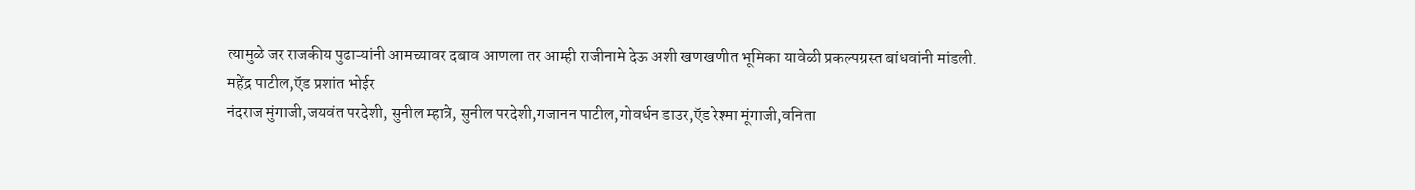त्यामुळे जर राजकीय पुढाऱ्यांनी आमच्यावर दबाव आणला तर आम्ही राजीनामे देऊ अशी खणखणीत भूमिका यावेळी प्रकल्पग्रस्त बांधवांनी मांडली.
महेंद्र पाटील,ऍड प्रशांत भोईर
नंदराज मुंगाजी,जयवंत परदेशी, सुनील म्हात्रे, सुनील परदेशी,गजानन पाटील,गोवर्धन डाउर,ऍड रेश्मा मूंगाजी,वनिता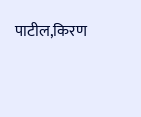पाटील,किरण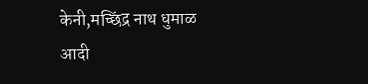केनी,मच्छिंद्र नाथ धुमाळ आदी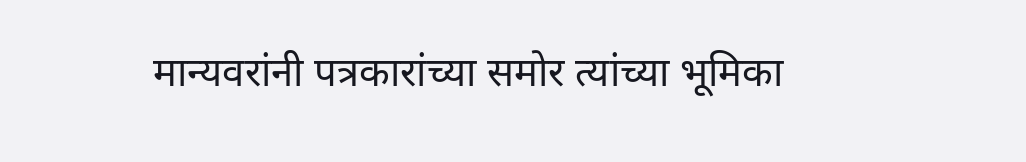मान्यवरांनी पत्रकारांच्या समोर त्यांच्या भूमिका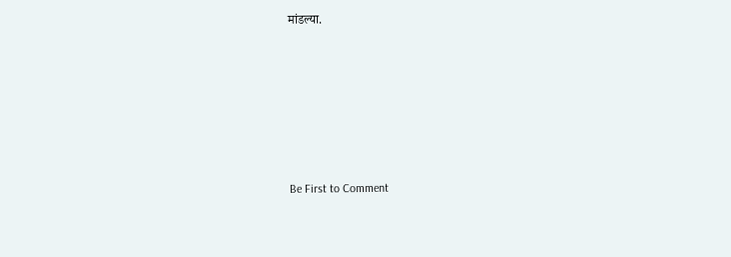मांडल्या.








Be First to Comment